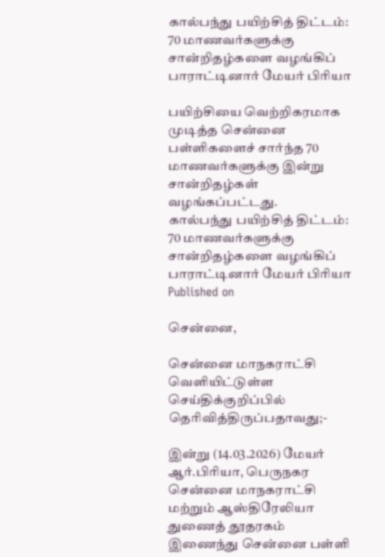கால்பந்து பயிற்சித் திட்டம்: 70 மாணவர்களுக்கு சான்றிதழ்களை வழங்கிப் பாராட்டினார் மேயர் பிரியா

பயிற்சியை வெற்றிகரமாக முடித்த சென்னை பள்ளிகளைச் சார்ந்த 70 மாணவர்களுக்கு இன்று சான்றிதழ்கள் வழங்கப்பட்டது.
கால்பந்து பயிற்சித் திட்டம்:  70 மாணவர்களுக்கு சான்றிதழ்களை வழங்கிப் பாராட்டினார் மேயர் பிரியா
Published on

சென்னை,

சென்னை மாநகராட்சி வெளியிட்டுள்ள செய்திக்குறிப்பில் தெரிவித்திருப்பதாவது;-

இன்று (14.03.2026) மேயர் ஆர்.பிரியா, பெருநகர சென்னை மாநகராட்சி மற்றும் ஆஸ்திரேலியா துணைத் தூதரகம் இணைந்து சென்னை பள்ளி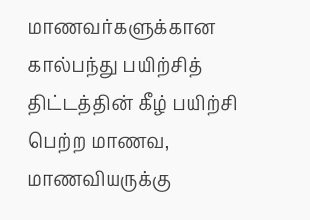மாணவர்களுக்கான கால்பந்து பயிற்சித் திட்டத்தின் கீழ் பயிற்சி பெற்ற மாணவ, மாணவியருக்கு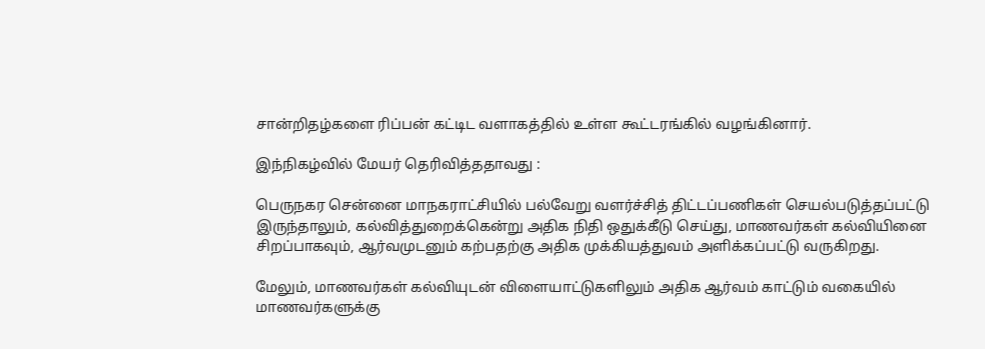சான்றிதழ்களை ரிப்பன் கட்டிட வளாகத்தில் உள்ள கூட்டரங்கில் வழங்கினார்.

இந்நிகழ்வில் மேயர் தெரிவித்ததாவது :

பெருநகர சென்னை மாநகராட்சியில் பல்வேறு வளர்ச்சித் திட்டப்பணிகள் செயல்படுத்தப்பட்டு இருந்தாலும், கல்வித்துறைக்கென்று அதிக நிதி ஒதுக்கீடு செய்து, மாணவர்கள் கல்வியினை சிறப்பாகவும், ஆர்வமுடனும் கற்பதற்கு அதிக முக்கியத்துவம் அளிக்கப்பட்டு வருகிறது.

மேலும், மாணவர்கள் கல்வியுடன் விளையாட்டுகளிலும் அதிக ஆர்வம் காட்டும் வகையில் மாணவர்களுக்கு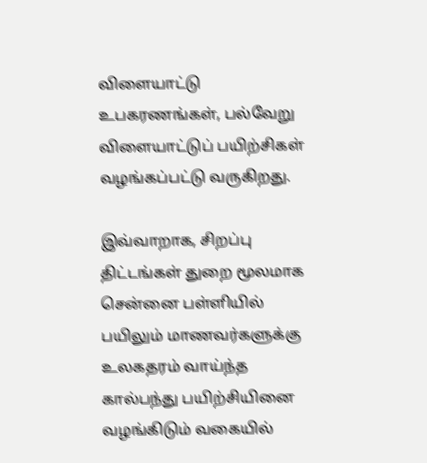விளையாட்டு உபகரணங்கள், பல்வேறு விளையாட்டுப் பயிற்சிகள் வழங்கப்பட்டு வருகிறது.

இவ்வாறாக, சிறப்பு திட்டங்கள் துறை மூலமாக சென்னை பள்ளியில் பயிலும் மாணவர்களுக்கு உலகதரம் வாய்ந்த கால்பந்து பயிற்சியினை வழங்கிடும் வகையில்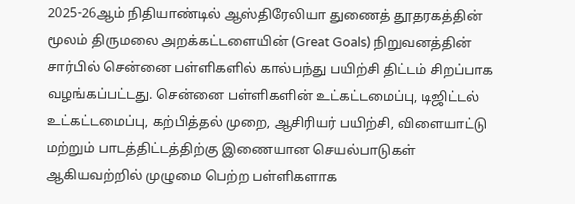2025-26ஆம் நிதியாண்டில் ஆஸ்திரேலியா துணைத் தூதரகத்தின் மூலம் திருமலை அறக்கட்டளையின் (Great Goals) நிறுவனத்தின் சார்பில் சென்னை பள்ளிகளில் கால்பந்து பயிற்சி திட்டம் சிறப்பாக வழங்கப்பட்டது. சென்னை பள்ளிகளின் உட்கட்டமைப்பு, டிஜிட்டல் உட்கட்டமைப்பு, கற்பித்தல் முறை, ஆசிரியர் பயிற்சி, விளையாட்டு மற்றும் பாடத்திட்டத்திற்கு இணையான செயல்பாடுகள் ஆகியவற்றில் முழுமை பெற்ற பள்ளிகளாக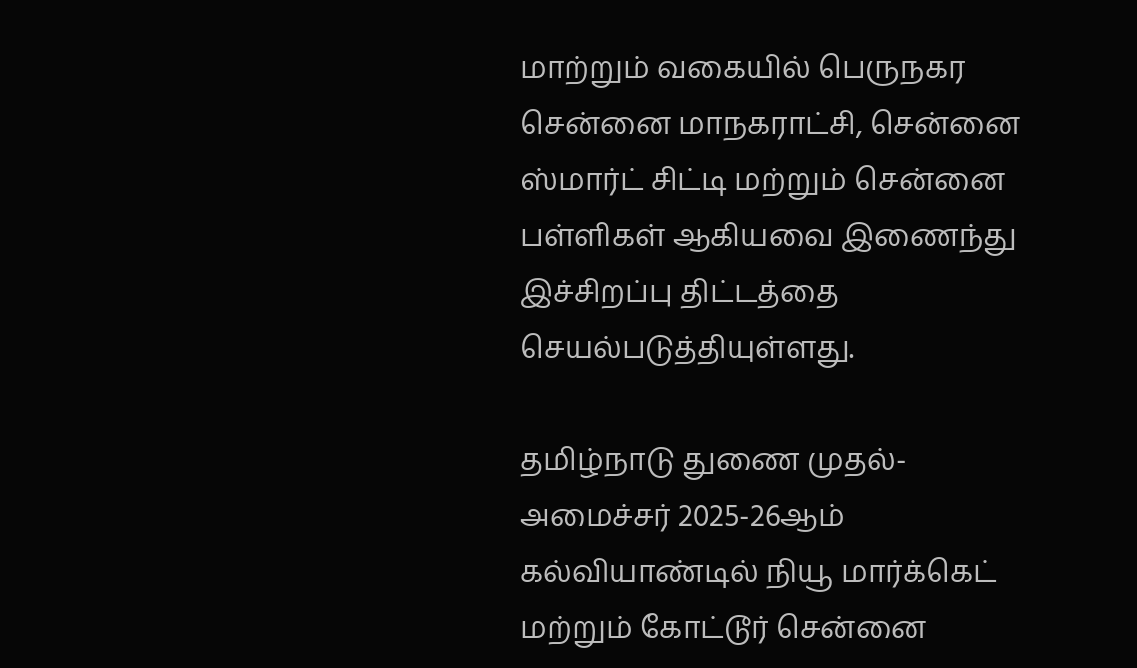மாற்றும் வகையில் பெருநகர சென்னை மாநகராட்சி, சென்னை ஸ்மார்ட் சிட்டி மற்றும் சென்னை பள்ளிகள் ஆகியவை இணைந்து இச்சிறப்பு திட்டத்தை செயல்படுத்தியுள்ளது.

தமிழ்நாடு துணை முதல்-அமைச்சர் 2025-26ஆம் கல்வியாண்டில் நியூ மார்க்கெட் மற்றும் கோட்டூர் சென்னை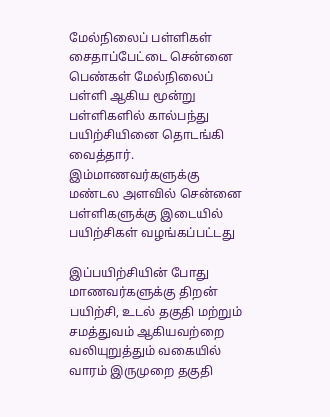மேல்நிலைப் பள்ளிகள் சைதாப்பேட்டை சென்னை பெண்கள் மேல்நிலைப் பள்ளி ஆகிய மூன்று பள்ளிகளில் கால்பந்து பயிற்சியினை தொடங்கி வைத்தார். இம்மாணவர்களுக்கு மண்டல அளவில் சென்னை பள்ளிகளுக்கு இடையில் பயிற்சிகள் வழங்கப்பட்டது

இப்பயிற்சியின் போது மாணவர்களுக்கு திறன் பயிற்சி, உடல் தகுதி மற்றும் சமத்துவம் ஆகியவற்றை வலியுறுத்தும் வகையில் வாரம் இருமுறை தகுதி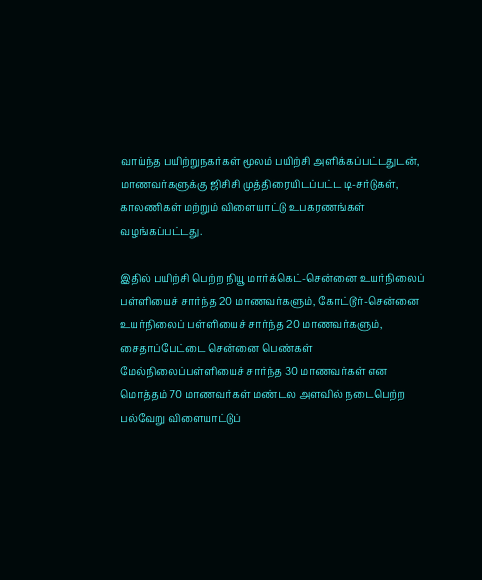வாய்ந்த பயிற்றுநகர்கள் மூலம் பயிற்சி அளிக்கப்பட்டதுடன், மாணவர்களுக்கு ஜிசிசி முத்திரையிடப்பட்ட டி-சர்டுகள், காலணிகள் மற்றும் விளையாட்டு உபகரணங்கள் வழங்கப்பட்டது.

இதில் பயிற்சி பெற்ற நியூ மார்க்கெட்-சென்னை உயர்நிலைப் பள்ளியைச் சார்ந்த 20 மாணவர்களும், கோட்டூர்-சென்னை உயர்நிலைப் பள்ளியைச் சார்ந்த 20 மாணவர்களும், சைதாப்பேட்டை சென்னை பெண்கள் மேல்நிலைப்பள்ளியைச் சார்ந்த 30 மாணவர்கள் என மொத்தம் 70 மாணவர்கள் மண்டல அளவில் நடைபெற்ற பல்வேறு விளையாட்டுப்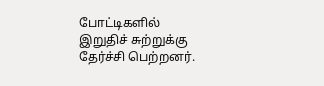போட்டிகளில் இறுதிச் சுற்றுக்கு தேர்ச்சி பெற்றனர்.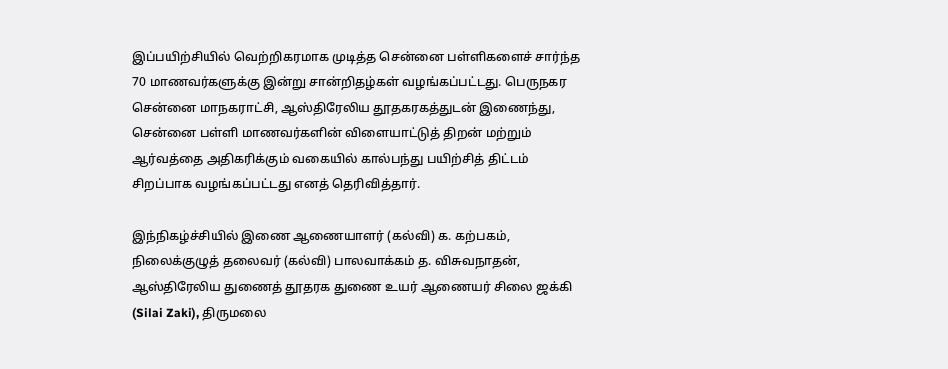இப்பயிற்சியில் வெற்றிகரமாக முடித்த சென்னை பள்ளிகளைச் சார்ந்த 70 மாணவர்களுக்கு இன்று சான்றிதழ்கள் வழங்கப்பட்டது. பெருநகர சென்னை மாநகராட்சி, ஆஸ்திரேலிய தூதகரகத்துடன் இணைந்து, சென்னை பள்ளி மாணவர்களின் விளையாட்டுத் திறன் மற்றும் ஆர்வத்தை அதிகரிக்கும் வகையில் கால்பந்து பயிற்சித் திட்டம் சிறப்பாக வழங்கப்பட்டது எனத் தெரிவித்தார்.

இந்நிகழ்ச்சியில் இணை ஆணையாளர் (கல்வி) க. கற்பகம், நிலைக்குழுத் தலைவர் (கல்வி) பாலவாக்கம் த. விசுவநாதன், ஆஸ்திரேலிய துணைத் தூதரக துணை உயர் ஆணையர் சிலை ஜக்கி (Silai Zaki), திருமலை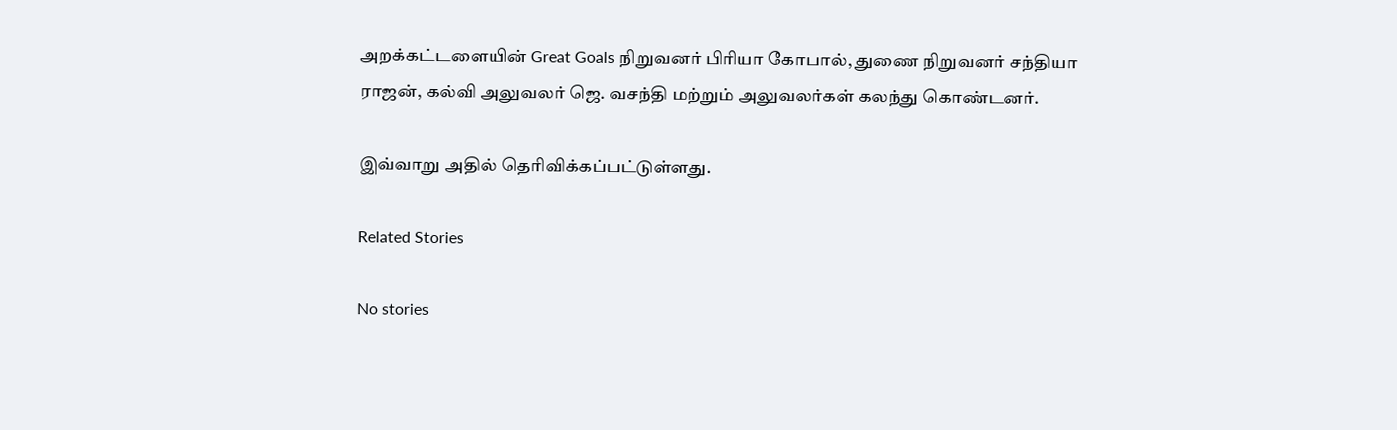அறக்கட்டளையின் Great Goals நிறுவனர் பிரியா கோபால், துணை நிறுவனர் சந்தியா ராஜன், கல்வி அலுவலர் ஜெ. வசந்தி மற்றும் அலுவலர்கள் கலந்து கொண்டனர்.

இவ்வாறு அதில் தெரிவிக்கப்பட்டுள்ளது.

Related Stories

No stories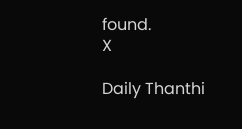found.
X

Daily Thanthi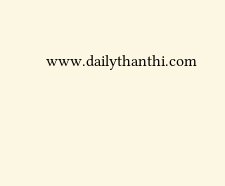www.dailythanthi.com